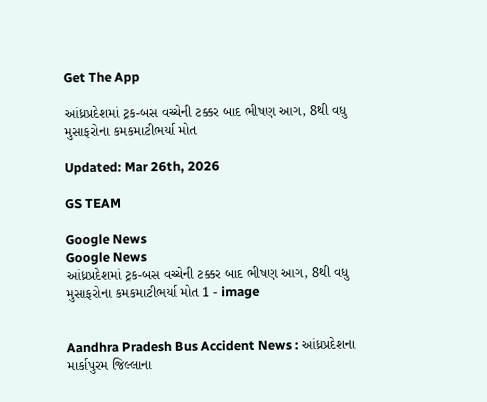Get The App

આંધ્રપ્રદેશમાં ટ્રક-બસ વચ્ચેની ટક્કર બાદ ભીષણ આગ, 8થી વધુ મુસાફરોના કમકમાટીભર્યા મોત

Updated: Mar 26th, 2026

GS TEAM

Google News
Google News
આંધ્રપ્રદેશમાં ટ્રક-બસ વચ્ચેની ટક્કર બાદ ભીષણ આગ, 8થી વધુ મુસાફરોના કમકમાટીભર્યા મોત 1 - image


Aandhra Pradesh Bus Accident News : આંધ્રપ્રદેશના માર્કાપુરમ જિલ્લાના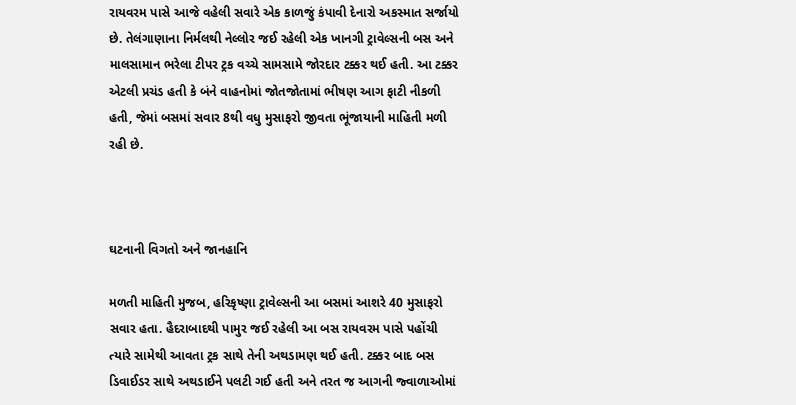રાયવરમ પાસે આજે વહેલી સવારે એક કાળજું કંપાવી દેનારો અકસ્માત સર્જાયો છે. તેલંગાણાના નિર્મલથી નેલ્લોર જઈ રહેલી એક ખાનગી ટ્રાવેલ્સની બસ અને માલસામાન ભરેલા ટીપર ટ્રક વચ્ચે સામસામે જોરદાર ટક્કર થઈ હતી. આ ટક્કર એટલી પ્રચંડ હતી કે બંને વાહનોમાં જોતજોતામાં ભીષણ આગ ફાટી નીકળી હતી, જેમાં બસમાં સવાર 8થી વધુ મુસાફરો જીવતા ભૂંજાયાની માહિતી મળી રહી છે.



ઘટનાની વિગતો અને જાનહાનિ

મળતી માહિતી મુજબ, હરિકૃષ્ણા ટ્રાવેલ્સની આ બસમાં આશરે 40 મુસાફરો સવાર હતા. હૈદરાબાદથી પામુર જઈ રહેલી આ બસ રાયવરમ પાસે પહોંચી ત્યારે સામેથી આવતા ટ્રક સાથે તેની અથડામણ થઈ હતી. ટક્કર બાદ બસ ડિવાઈડર સાથે અથડાઈને પલટી ગઈ હતી અને તરત જ આગની જ્વાળાઓમાં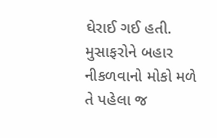ઘેરાઈ ગઈ હતી. મુસાફરોને બહાર નીકળવાનો મોકો મળે તે પહેલા જ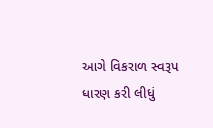આગે વિકરાળ સ્વરૂપ ધારણ કરી લીધું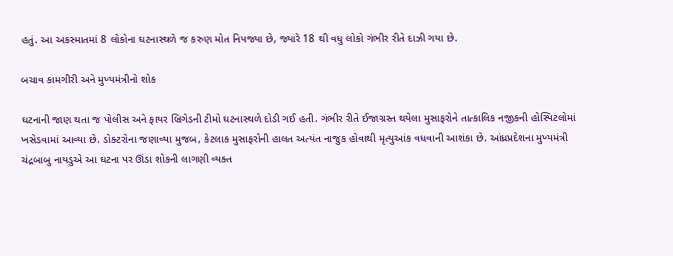હતું. આ અકસ્માતમાં 8 લોકોના ઘટનાસ્થળે જ કરુણ મોત નિપજ્યા છે, જ્યારે 18 થી વધુ લોકો ગંભીર રીતે દાઝી ગયા છે.

બચાવ કામગીરી અને મુખ્યમંત્રીનો શોક

ઘટનાની જાણ થતા જ પોલીસ અને ફાયર બ્રિગેડની ટીમો ઘટનાસ્થળે દોડી ગઈ હતી. ગંભીર રીતે ઈજાગ્રસ્ત થયેલા મુસાફરોને તાત્કાલિક નજીકની હોસ્પિટલોમાં ખસેડવામાં આવ્યા છે. ડોક્ટરોના જણાવ્યા મુજબ, કેટલાક મુસાફરોની હાલત અત્યંત નાજુક હોવાથી મૃત્યુઆંક વધવાની આશંકા છે. આંધ્રપ્રદેશના મુખ્યમંત્રી ચંદ્રબાબુ નાયડુએ આ ઘટના પર ઊંડા શોકની લાગણી વ્યક્ત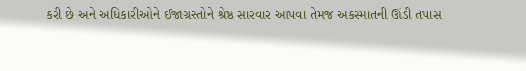કરી છે અને અધિકારીઓને ઈજાગ્રસ્તોને શ્રેષ્ઠ સારવાર આપવા તેમજ અકસ્માતની ઊંડી તપાસ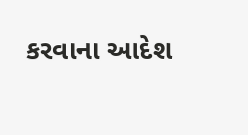કરવાના આદેશ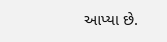આપ્યા છે.